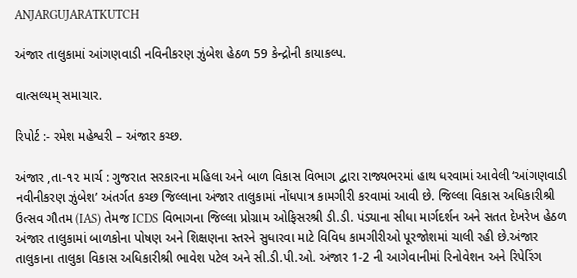ANJARGUJARATKUTCH

અંજાર તાલુકામાં આંગણવાડી નવિનીકરણ ઝુંબેશ હેઠળ 59 કેન્દ્રોની કાયાકલ્પ.

વાત્સલ્યમ્ સમાચાર.

રિપોર્ટ :- રમેશ મહેશ્વરી – અંજાર કચ્છ.

અંજાર ,તા-૧૨ માર્ચ : ગુજરાત સરકારના મહિલા અને બાળ વિકાસ વિભાગ દ્વારા રાજ્યભરમાં હાથ ધરવામાં આવેલી ‘આંગણવાડી નવીનીકરણ ઝુંબેશ’ અંતર્ગત કચ્છ જિલ્લાના અંજાર તાલુકામાં નોંધપાત્ર કામગીરી કરવામાં આવી છે. જિલ્લા વિકાસ અધિકારીશ્રી ઉત્સવ ગૌતમ (IAS) તેમજ ICDS વિભાગના જિલ્લા પ્રોગ્રામ ઓફિસરશ્રી ડી.ડી. પંડ્યાના સીધા માર્ગદર્શન અને સતત દેખરેખ હેઠળ અંજાર તાલુકામાં બાળકોના પોષણ અને શિક્ષણના સ્તરને સુધારવા માટે વિવિધ કામગીરીઓ પૂરજોશમાં ચાલી રહી છે.અંજાર તાલુકાના તાલુકા વિકાસ અધિકારીશ્રી ભાવેશ પટેલ અને સી.ડી.પી.ઓ. અંજાર 1-2 ની આગેવાનીમાં રિનોવેશન અને રિપેરિંગ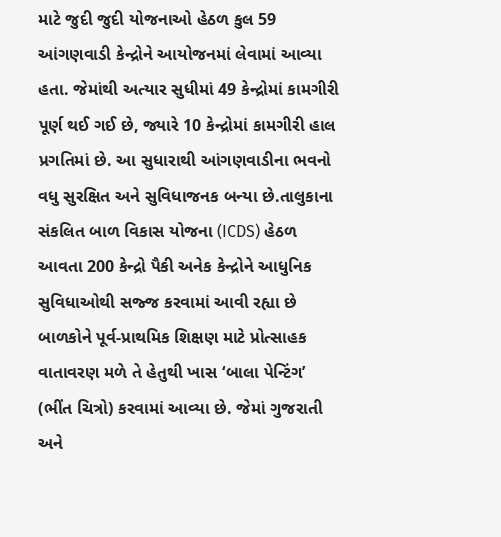માટે જુદી જુદી યોજનાઓ હેઠળ કુલ 59 આંગણવાડી કેન્દ્રોને આયોજનમાં લેવામાં આવ્યા હતા. જેમાંથી અત્યાર સુધીમાં 49 કેન્દ્રોમાં કામગીરી પૂર્ણ થઈ ગઈ છે, જ્યારે 10 કેન્દ્રોમાં કામગીરી હાલ પ્રગતિમાં છે. આ સુધારાથી આંગણવાડીના ભવનો વધુ સુરક્ષિત અને સુવિધાજનક બન્યા છે.તાલુકાના સંકલિત બાળ વિકાસ યોજના (ICDS) હેઠળ આવતા 200 કેન્દ્રો પૈકી અનેક કેન્દ્રોને આધુનિક સુવિધાઓથી સજ્જ કરવામાં આવી રહ્યા છે બાળકોને પૂર્વ-પ્રાથમિક શિક્ષણ માટે પ્રોત્સાહક વાતાવરણ મળે તે હેતુથી ખાસ ‘બાલા પેન્ટિંગ’ (ભીંત ચિત્રો) કરવામાં આવ્યા છે. જેમાં ગુજરાતી અને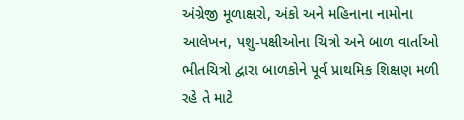અંગ્રેજી મૂળાક્ષરો, અંકો અને મહિનાના નામોના આલેખન, પશુ-પક્ષીઓના ચિત્રો અને બાળ વાર્તાઓ ભીતચિત્રો દ્વારા બાળકોને પૂર્વ પ્રાથમિક શિક્ષણ મળી રહે તે માટે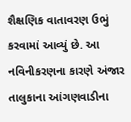શૈક્ષણિક વાતાવરણ ઉભું કરવામાં આવ્યું છે. આ નવિનીકરણના કારણે અંજાર તાલુકાના આંગણવાડીના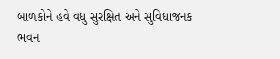બાળકોને હવે વધુ સુરક્ષિત અને સુવિધાજનક ભવન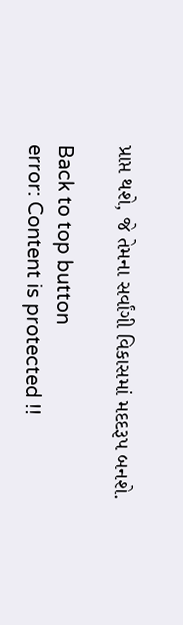પ્રાપ્ત થશે, જે તેમના સર્વાંગી વિકાસમાં મદદરૂપ બનશે.

Back to top button
error: Content is protected !!